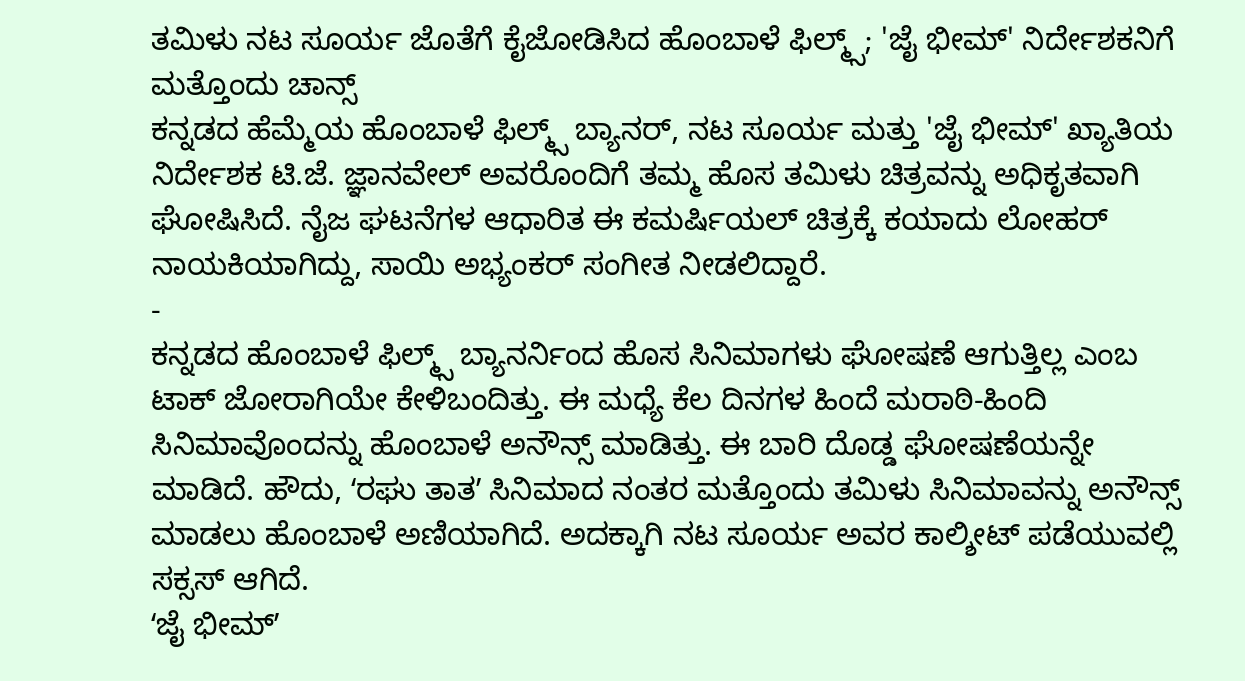ತಮಿಳು ನಟ ಸೂರ್ಯ ಜೊತೆಗೆ ಕೈಜೋಡಿಸಿದ ಹೊಂಬಾಳೆ ಫಿಲ್ಮ್ಸ್; 'ಜೈ ಭೀಮ್' ನಿರ್ದೇಶಕನಿಗೆ ಮತ್ತೊಂದು ಚಾನ್ಸ್
ಕನ್ನಡದ ಹೆಮ್ಮೆಯ ಹೊಂಬಾಳೆ ಫಿಲ್ಮ್ಸ್ ಬ್ಯಾನರ್, ನಟ ಸೂರ್ಯ ಮತ್ತು 'ಜೈ ಭೀಮ್' ಖ್ಯಾತಿಯ ನಿರ್ದೇಶಕ ಟಿ.ಜೆ. ಜ್ಞಾನವೇಲ್ ಅವರೊಂದಿಗೆ ತಮ್ಮ ಹೊಸ ತಮಿಳು ಚಿತ್ರವನ್ನು ಅಧಿಕೃತವಾಗಿ ಘೋಷಿಸಿದೆ. ನೈಜ ಘಟನೆಗಳ ಆಧಾರಿತ ಈ ಕಮರ್ಷಿಯಲ್ ಚಿತ್ರಕ್ಕೆ ಕಯಾದು ಲೋಹರ್ ನಾಯಕಿಯಾಗಿದ್ದು, ಸಾಯಿ ಅಭ್ಯಂಕರ್ ಸಂಗೀತ ನೀಡಲಿದ್ದಾರೆ.
-
ಕನ್ನಡದ ಹೊಂಬಾಳೆ ಫಿಲ್ಮ್ಸ್ ಬ್ಯಾನರ್ನಿಂದ ಹೊಸ ಸಿನಿಮಾಗಳು ಘೋಷಣೆ ಆಗುತ್ತಿಲ್ಲ ಎಂಬ ಟಾಕ್ ಜೋರಾಗಿಯೇ ಕೇಳಿಬಂದಿತ್ತು. ಈ ಮಧ್ಯೆ ಕೆಲ ದಿನಗಳ ಹಿಂದೆ ಮರಾಠಿ-ಹಿಂದಿ ಸಿನಿಮಾವೊಂದನ್ನು ಹೊಂಬಾಳೆ ಅನೌನ್ಸ್ ಮಾಡಿತ್ತು. ಈ ಬಾರಿ ದೊಡ್ಡ ಘೋಷಣೆಯನ್ನೇ ಮಾಡಿದೆ. ಹೌದು, ʻರಘು ತಾತʼ ಸಿನಿಮಾದ ನಂತರ ಮತ್ತೊಂದು ತಮಿಳು ಸಿನಿಮಾವನ್ನು ಅನೌನ್ಸ್ ಮಾಡಲು ಹೊಂಬಾಳೆ ಅಣಿಯಾಗಿದೆ. ಅದಕ್ಕಾಗಿ ನಟ ಸೂರ್ಯ ಅವರ ಕಾಲ್ಶೀಟ್ ಪಡೆಯುವಲ್ಲಿ ಸಕ್ಸಸ್ ಆಗಿದೆ.
ʻಜೈ ಭೀಮ್ʼ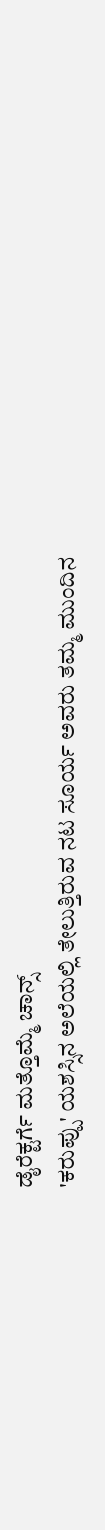ಡೈರೆಕ್ಟರ್ಗೆ ಮತ್ತೊಮ್ಮೆ ಚಾನ್ಸ್
'ಕರುಪ್ಪು' ಯಶಸ್ಸಿನ ಅಲೆಯಲ್ಲಿ ತೇಲುತ್ತಿರುವ ನಟ ಸೂರ್ಯ ಅವರು ತಮ್ಮ ಮುಂದಿನ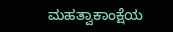ಮಹತ್ವಾಕಾಂಕ್ಷೆಯ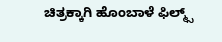ಚಿತ್ರಕ್ಕಾಗಿ ಹೊಂಬಾಳೆ ಫಿಲ್ಮ್ಸ್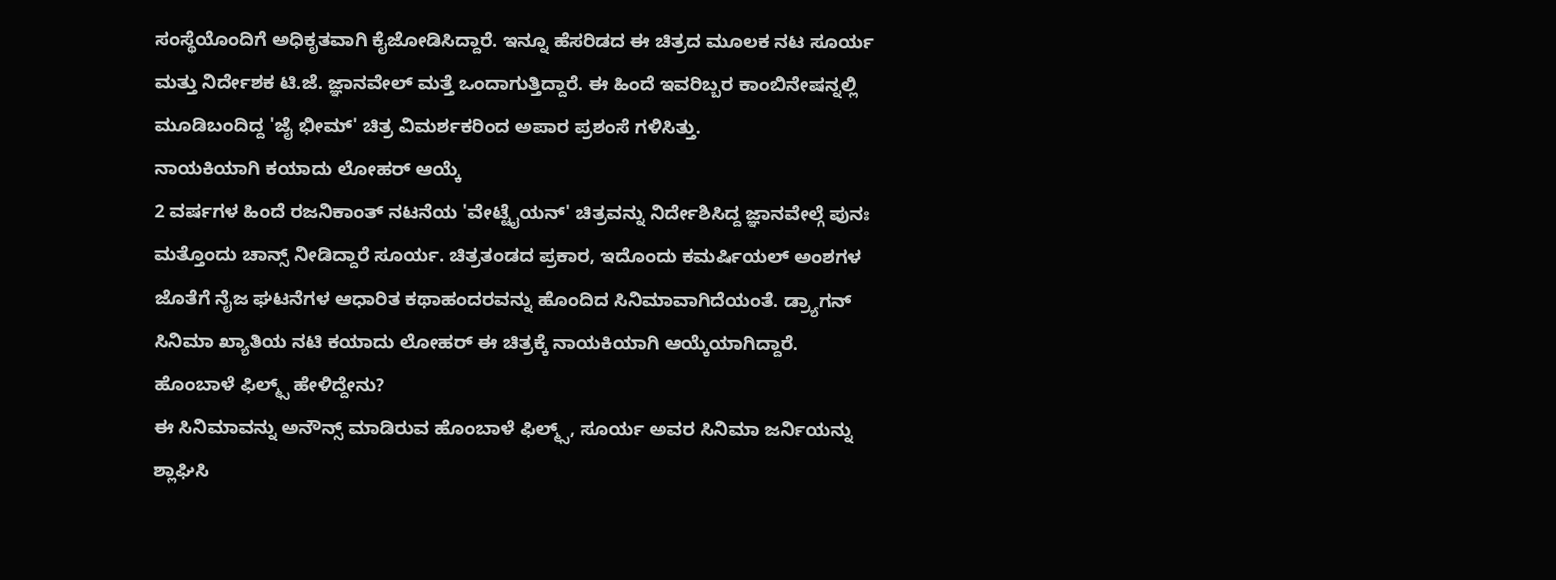ಸಂಸ್ಥೆಯೊಂದಿಗೆ ಅಧಿಕೃತವಾಗಿ ಕೈಜೋಡಿಸಿದ್ದಾರೆ. ಇನ್ನೂ ಹೆಸರಿಡದ ಈ ಚಿತ್ರದ ಮೂಲಕ ನಟ ಸೂರ್ಯ ಮತ್ತು ನಿರ್ದೇಶಕ ಟಿ.ಜೆ. ಜ್ಞಾನವೇಲ್ ಮತ್ತೆ ಒಂದಾಗುತ್ತಿದ್ದಾರೆ. ಈ ಹಿಂದೆ ಇವರಿಬ್ಬರ ಕಾಂಬಿನೇಷನ್ನಲ್ಲಿ ಮೂಡಿಬಂದಿದ್ದ 'ಜೈ ಭೀಮ್' ಚಿತ್ರ ವಿಮರ್ಶಕರಿಂದ ಅಪಾರ ಪ್ರಶಂಸೆ ಗಳಿಸಿತ್ತು.
ನಾಯಕಿಯಾಗಿ ಕಯಾದು ಲೋಹರ್ ಆಯ್ಕೆ
2 ವರ್ಷಗಳ ಹಿಂದೆ ರಜನಿಕಾಂತ್ ನಟನೆಯ 'ವೇಟ್ಟೈಯನ್' ಚಿತ್ರವನ್ನು ನಿರ್ದೇಶಿಸಿದ್ದ ಜ್ಞಾನವೇಲ್ಗೆ ಪುನಃ ಮತ್ತೊಂದು ಚಾನ್ಸ್ ನೀಡಿದ್ದಾರೆ ಸೂರ್ಯ. ಚಿತ್ರತಂಡದ ಪ್ರಕಾರ, ಇದೊಂದು ಕಮರ್ಷಿಯಲ್ ಅಂಶಗಳ ಜೊತೆಗೆ ನೈಜ ಘಟನೆಗಳ ಆಧಾರಿತ ಕಥಾಹಂದರವನ್ನು ಹೊಂದಿದ ಸಿನಿಮಾವಾಗಿದೆಯಂತೆ. ಡ್ರ್ಯಾಗನ್ ಸಿನಿಮಾ ಖ್ಯಾತಿಯ ನಟಿ ಕಯಾದು ಲೋಹರ್ ಈ ಚಿತ್ರಕ್ಕೆ ನಾಯಕಿಯಾಗಿ ಆಯ್ಕೆಯಾಗಿದ್ದಾರೆ.
ಹೊಂಬಾಳೆ ಫಿಲ್ಮ್ಸ್ ಹೇಳಿದ್ದೇನು?
ಈ ಸಿನಿಮಾವನ್ನು ಅನೌನ್ಸ್ ಮಾಡಿರುವ ಹೊಂಬಾಳೆ ಫಿಲ್ಮ್ಸ್, ಸೂರ್ಯ ಅವರ ಸಿನಿಮಾ ಜರ್ನಿಯನ್ನು ಶ್ಲಾಘಿಸಿ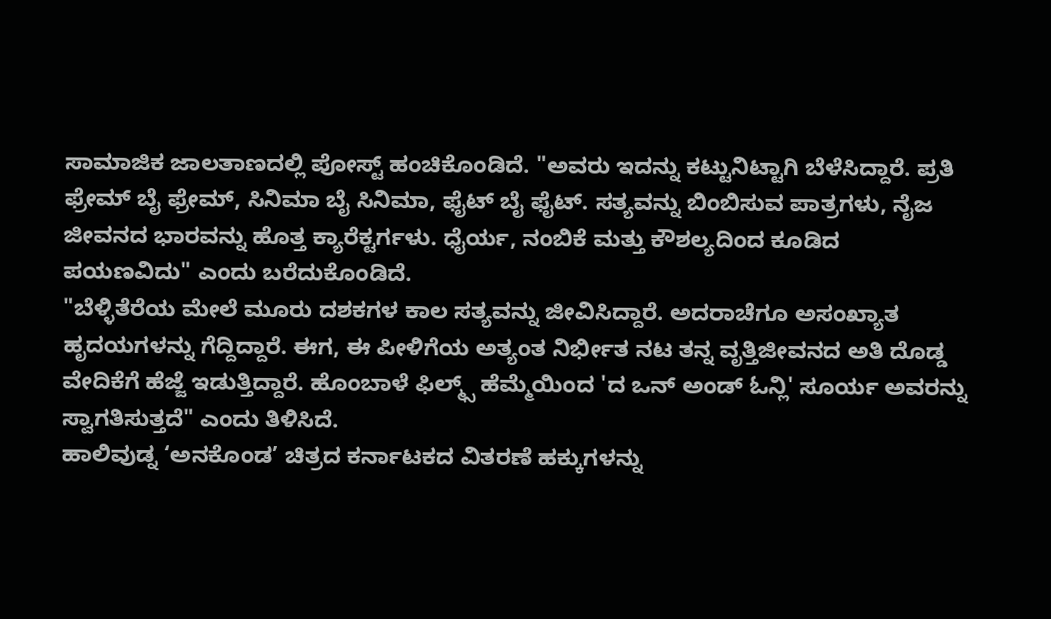ಸಾಮಾಜಿಕ ಜಾಲತಾಣದಲ್ಲಿ ಪೋಸ್ಟ್ ಹಂಚಿಕೊಂಡಿದೆ. "ಅವರು ಇದನ್ನು ಕಟ್ಟುನಿಟ್ಟಾಗಿ ಬೆಳೆಸಿದ್ದಾರೆ. ಪ್ರತಿ ಫ್ರೇಮ್ ಬೈ ಫ್ರೇಮ್, ಸಿನಿಮಾ ಬೈ ಸಿನಿಮಾ, ಫೈಟ್ ಬೈ ಫೈಟ್. ಸತ್ಯವನ್ನು ಬಿಂಬಿಸುವ ಪಾತ್ರಗಳು, ನೈಜ ಜೀವನದ ಭಾರವನ್ನು ಹೊತ್ತ ಕ್ಯಾರೆಕ್ಟರ್ಗಳು. ಧೈರ್ಯ, ನಂಬಿಕೆ ಮತ್ತು ಕೌಶಲ್ಯದಿಂದ ಕೂಡಿದ ಪಯಣವಿದು" ಎಂದು ಬರೆದುಕೊಂಡಿದೆ.
"ಬೆಳ್ಳಿತೆರೆಯ ಮೇಲೆ ಮೂರು ದಶಕಗಳ ಕಾಲ ಸತ್ಯವನ್ನು ಜೀವಿಸಿದ್ದಾರೆ. ಅದರಾಚೆಗೂ ಅಸಂಖ್ಯಾತ ಹೃದಯಗಳನ್ನು ಗೆದ್ದಿದ್ದಾರೆ. ಈಗ, ಈ ಪೀಳಿಗೆಯ ಅತ್ಯಂತ ನಿರ್ಭೀತ ನಟ ತನ್ನ ವೃತ್ತಿಜೀವನದ ಅತಿ ದೊಡ್ಡ ವೇದಿಕೆಗೆ ಹೆಜ್ಜೆ ಇಡುತ್ತಿದ್ದಾರೆ. ಹೊಂಬಾಳೆ ಫಿಲ್ಮ್ಸ್ ಹೆಮ್ಮೆಯಿಂದ 'ದ ಒನ್ ಅಂಡ್ ಓನ್ಲಿ' ಸೂರ್ಯ ಅವರನ್ನು ಸ್ವಾಗತಿಸುತ್ತದೆ" ಎಂದು ತಿಳಿಸಿದೆ.
ಹಾಲಿವುಡ್ನ ‘ಅನಕೊಂಡ’ ಚಿತ್ರದ ಕರ್ನಾಟಕದ ವಿತರಣೆ ಹಕ್ಕುಗಳನ್ನು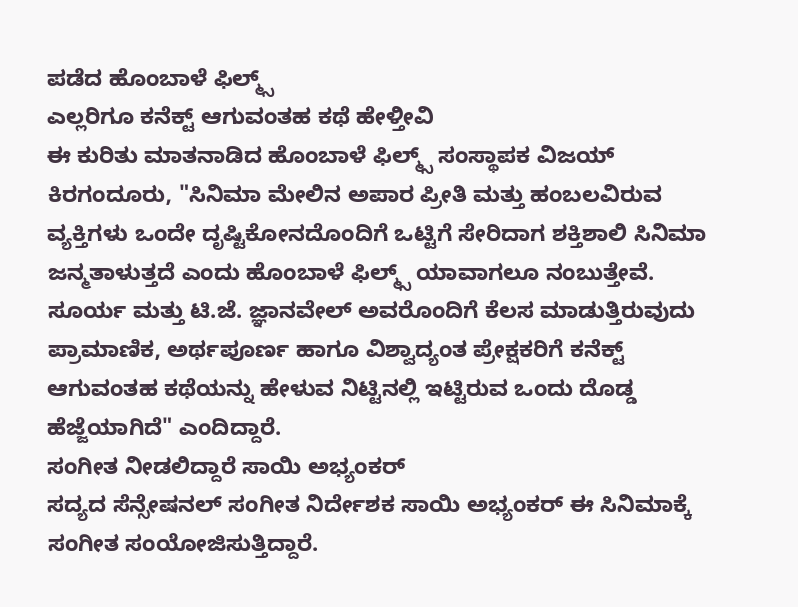ಪಡೆದ ಹೊಂಬಾಳೆ ಫಿಲ್ಮ್ಸ್
ಎಲ್ಲರಿಗೂ ಕನೆಕ್ಟ್ ಆಗುವಂತಹ ಕಥೆ ಹೇಳ್ತೀವಿ
ಈ ಕುರಿತು ಮಾತನಾಡಿದ ಹೊಂಬಾಳೆ ಫಿಲ್ಮ್ಸ್ ಸಂಸ್ಥಾಪಕ ವಿಜಯ್ ಕಿರಗಂದೂರು, "ಸಿನಿಮಾ ಮೇಲಿನ ಅಪಾರ ಪ್ರೀತಿ ಮತ್ತು ಹಂಬಲವಿರುವ ವ್ಯಕ್ತಿಗಳು ಒಂದೇ ದೃಷ್ಟಿಕೋನದೊಂದಿಗೆ ಒಟ್ಟಿಗೆ ಸೇರಿದಾಗ ಶಕ್ತಿಶಾಲಿ ಸಿನಿಮಾ ಜನ್ಮತಾಳುತ್ತದೆ ಎಂದು ಹೊಂಬಾಳೆ ಫಿಲ್ಮ್ಸ್ ಯಾವಾಗಲೂ ನಂಬುತ್ತೇವೆ. ಸೂರ್ಯ ಮತ್ತು ಟಿ.ಜೆ. ಜ್ಞಾನವೇಲ್ ಅವರೊಂದಿಗೆ ಕೆಲಸ ಮಾಡುತ್ತಿರುವುದು ಪ್ರಾಮಾಣಿಕ, ಅರ್ಥಪೂರ್ಣ ಹಾಗೂ ವಿಶ್ವಾದ್ಯಂತ ಪ್ರೇಕ್ಷಕರಿಗೆ ಕನೆಕ್ಟ್ ಆಗುವಂತಹ ಕಥೆಯನ್ನು ಹೇಳುವ ನಿಟ್ಟಿನಲ್ಲಿ ಇಟ್ಟಿರುವ ಒಂದು ದೊಡ್ಡ ಹೆಜ್ಜೆಯಾಗಿದೆ" ಎಂದಿದ್ದಾರೆ.
ಸಂಗೀತ ನೀಡಲಿದ್ದಾರೆ ಸಾಯಿ ಅಭ್ಯಂಕರ್
ಸದ್ಯದ ಸೆನ್ಸೇಷನಲ್ ಸಂಗೀತ ನಿರ್ದೇಶಕ ಸಾಯಿ ಅಭ್ಯಂಕರ್ ಈ ಸಿನಿಮಾಕ್ಕೆ ಸಂಗೀತ ಸಂಯೋಜಿಸುತ್ತಿದ್ದಾರೆ.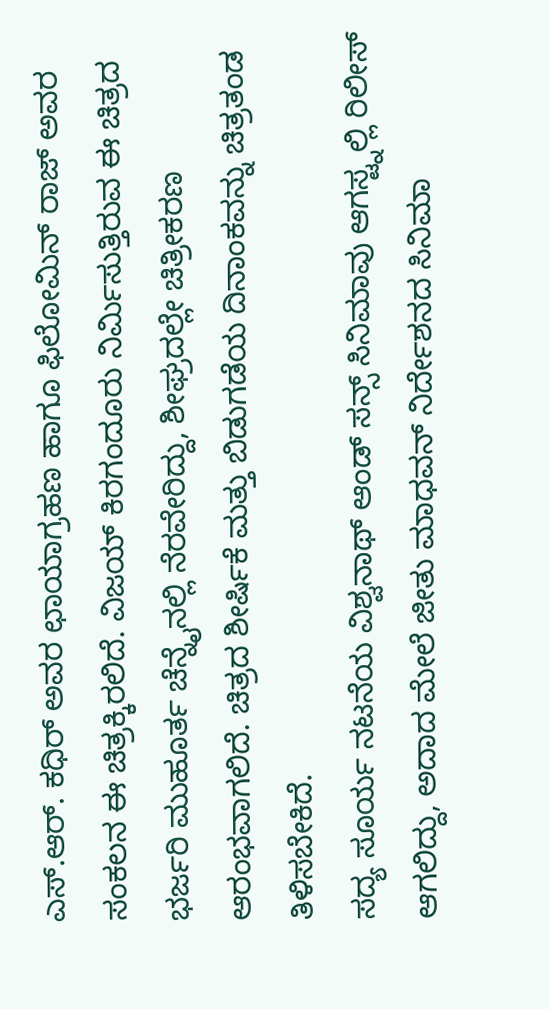ಎಸ್.ಆರ್. ಕಧಿರ್ ಅವರ ಛಾಯಾಗ್ರಹಣ ಹಾಗೂ ಫಿಲೋಮಿನ್ ರಾಜ್ ಅವರ ಸಂಕಲನ ಈ ಚಿತ್ರಕ್ಕಿರಲಿದೆ. ವಿಜಯ್ ಕಿರಗಂದೂರು ನಿರ್ಮಿಸುತ್ತಿರುವ ಈ ಚಿತ್ರದ ಭರ್ಜರಿ ಮುಹೂರ್ತ ಚೆನ್ನೈನಲ್ಲಿ ನೆರವೇರಿದ್ದು, ಶೀಘ್ರದಲ್ಲೇ ಚಿತ್ರೀಕರಣ ಆರಂಭವಾಗಲಿದೆ. ಚಿತ್ರದ ಶೀರ್ಷಿಕೆ ಮತ್ತು ಬಿಡುಗಡೆಯ ದಿನಾಂಕವನ್ನು ಚಿತ್ರತಂಡ ತಿಳಿಸಬೇಕಿದೆ.
ಸದ್ಯ ಸೂರ್ಯ ನಟನೆಯ ವಿಶ್ವನಾಥ್ ಆಂಡ್ ಸನ್ಸ್ ಸಿನಿಮಾವು ಆಗಸ್ಟ್ನಲ್ಲಿ ರಿಲೀಸ್ ಆಗಲಿದ್ದು, ಅದಾದ ಮೇಲೆ ಜೀತು ಮಾಧವನ್ ನಿರ್ದೇಶನದ ಸಿನಿಮಾ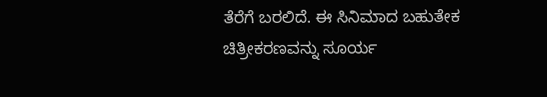ತೆರೆಗೆ ಬರಲಿದೆ. ಈ ಸಿನಿಮಾದ ಬಹುತೇಕ ಚಿತ್ರೀಕರಣವನ್ನು ಸೂರ್ಯ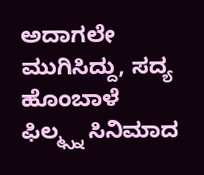ಅದಾಗಲೇ ಮುಗಿಸಿದ್ದು, ಸದ್ಯ ಹೊಂಬಾಳೆ ಫಿಲ್ಮ್ಸ್ನ ಸಿನಿಮಾದ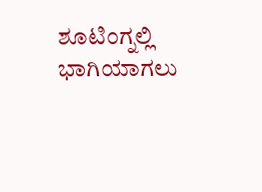ಶೂಟಿಂಗ್ನಲ್ಲಿ ಭಾಗಿಯಾಗಲು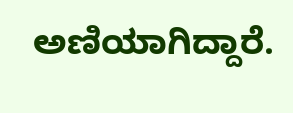ಅಣಿಯಾಗಿದ್ದಾರೆ.